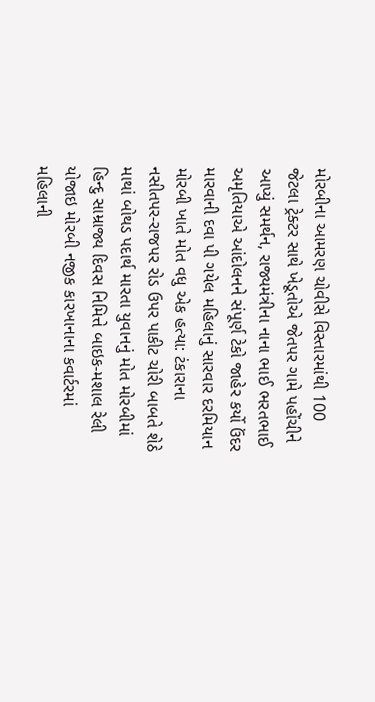મોરબીના આમરણ ચોવીસે વિસ્તારમાંથી 100 જેટલા ટ્રેક્ટર સાથે ખેડૂતોએ જેતપર ગામે પહોંચીને આપ્યું સમર્થન, રાજ્યમંત્રીના નાના ભાઈ ભરતભાઈ અમૃતિયાએ આંદોલનને સંપૂર્ણ ટેકો જાહેર કર્યો ઉંદર મારવાની દવા પી ગયેલ મહિલાનું સારવાર દરમિયાન મોરબી ખાતે મોત વધુ એક હત્યા: ટંકારાના નસીતપર-રાજપર રોડ ઉપર પાકીટ ચોરી બાબતે શેઠે માથાં બોથડ પદાર્થ મારતા યુવાનનું મોત મોરબીમાં હિન્દુ સામ્રાજ્ય દિવસ નિમિત્તે બાઇક-મશાલ રેલી યોજાઇ મોરબી નજીક કારખાનાના કવાર્ટરમાં મહિલાની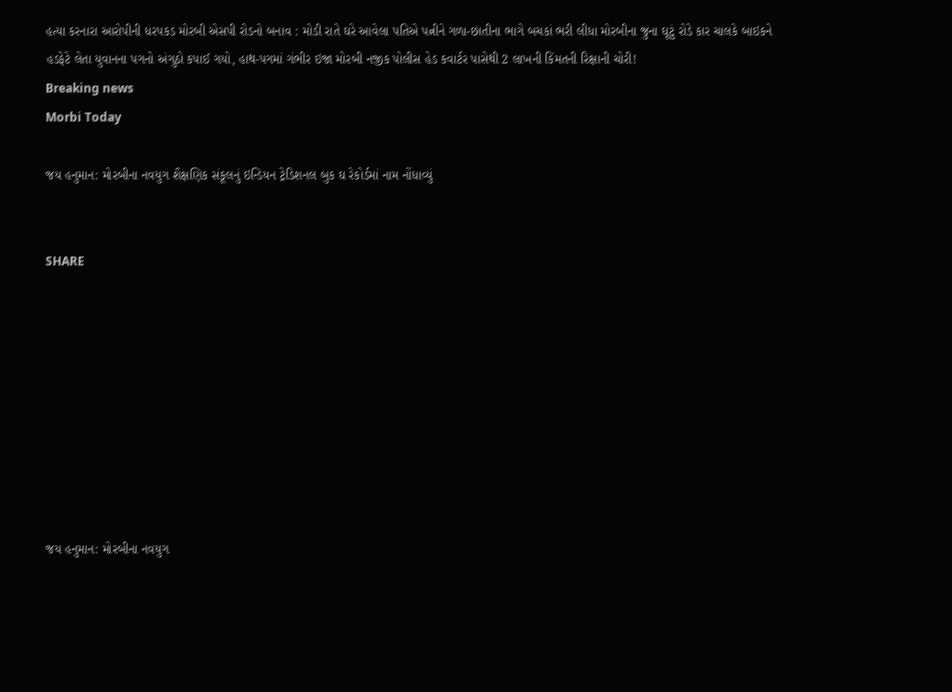હત્યા કરનારા આરોપીની ધરપકડ મોરબી એસપી રોડનો બનાવ : મોડી રાતે ઘરે આવેલા પતિએ પત્નીને ગળા-છાતીના ભાગે બચકાં ભરી લીધા મોરબીના જુના ઘૂટું રોડે કાર ચાલકે બાઇકને હડફેટે લેતા યુવાનના પગનો અંગુઠો કપાઈ ગયો, હાથ-પગમાં ગંભીર ઇજા મોરબી નજીક પોલીસ હેડ કવાર્ટર પાસેથી 2 લાખની કિંમતની રિક્ષાની ચોરી!
Breaking news
Morbi Today

જય હનુમાન: મોરબીના નવયુગ શૈક્ષણિક સંકૂલનું ઇન્ડિયન ટ્રેડિશનલ બુક ઘ રેકોર્ડમાં નામ નોંધાવ્યું


SHARE









જય હનુમાન: મોરબીના નવયુગ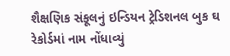શૈક્ષણિક સંકૂલનું ઇન્ડિયન ટ્રેડિશનલ બુક ઘ રેકોર્ડમાં નામ નોંધાવ્યું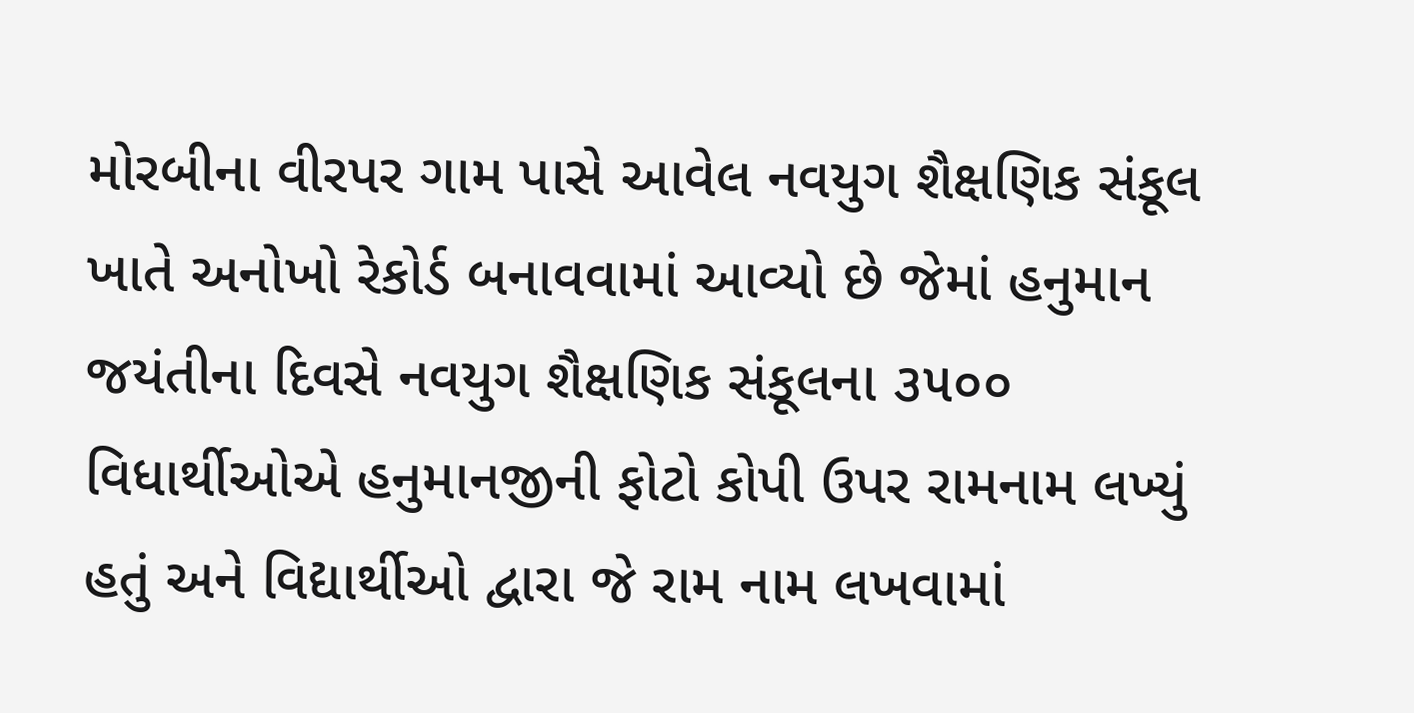મોરબીના વીરપર ગામ પાસે આવેલ નવયુગ શૈક્ષણિક સંકૂલ ખાતે અનોખો રેકોર્ડ બનાવવામાં આવ્યો છે જેમાં હનુમાન જયંતીના દિવસે નવયુગ શૈક્ષણિક સંકૂલના ૩૫૦૦ વિધાર્થીઓએ હનુમાનજીની ફોટો કોપી ઉપર રામનામ લખ્યું હતું અને વિદ્યાર્થીઓ દ્વારા જે રામ નામ લખવામાં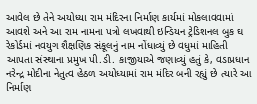આવેલ છે તેને અયોધ્યા રામ મંદિરના નિર્માણ કાર્યમાં મોકલાવવામાં આવશે અને આ રામ નામના પત્રો લખવાથી ઇન્ડિયન ટ્રેડિશનલ બુક ઘ રેકોર્ડમાં નવયુગ શૈક્ષણિક સંકૂલનું નામ નોંધાવ્યું છે વધુમાં માહિતી આપતા સંસ્થાના પ્રમુખ પી.ડી. કાજીયાએ જણાવ્યું હતું કે, વડાપ્રધાન નરેન્દ્ર મોદીના નેતુત્વ હેઠળ અયોધ્યામાં રામ મંદિર બની રહ્યું છે ત્યારે આ નિર્માણ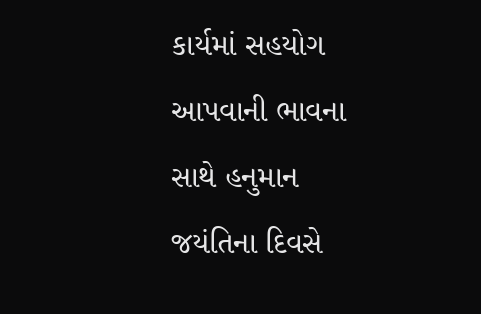કાર્યમાં સહયોગ આપવાની ભાવના સાથે હનુમાન જયંતિના દિવસે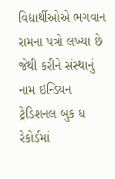વિદ્યાર્થીઓએ ભગવાન રામના પત્રો લખ્યા છે જેથી કરીને સંસ્થાનું નામ ઇન્ડિયન ટ્રેડિશનલ બુક ધ રેકોર્ડમાં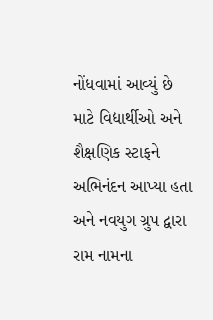નોંધવામાં આવ્યું છે માટે વિદ્યાર્થીઓ અને શૈક્ષણિક સ્ટાફને અભિનંદન આપ્યા હતા અને નવયુગ ગ્રુપ દ્વારા રામ નામના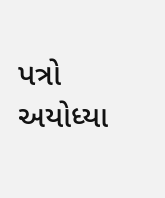પત્રો અયોધ્યા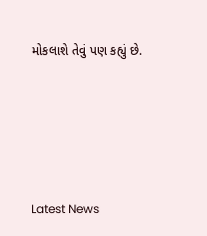મોકલાશે તેવું પણ કહ્યું છે.






Latest News